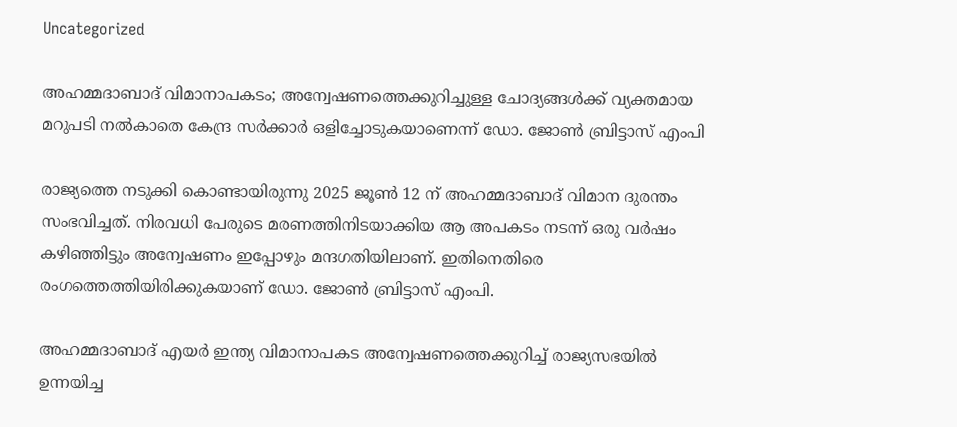Uncategorized

അഹമ്മദാബാദ് വിമാനാപകടം; അന്വേഷണത്തെക്കുറിച്ചുള്ള ചോദ്യങ്ങൾക്ക് വ്യക്തമായ മറുപടി നൽകാതെ കേന്ദ്ര സർക്കാർ ഒളിച്ചോടുകയാണെന്ന് ഡോ. ജോൺ ബ്രിട്ടാസ് എംപി

രാജ്യത്തെ നടുക്കി കൊണ്ടായിരുന്നു 2025 ജൂൺ 12 ന് അഹമ്മദാബാദ് വിമാന ദുരന്തം സംഭവിച്ചത്. നിരവധി പേരുടെ മരണത്തിനിടയാക്കിയ ആ അപകടം നടന്ന് ഒരു വർഷം കഴിഞ്ഞിട്ടും അന്വേഷണം ഇപ്പോഴും മന്ദഗതിയിലാണ്. ഇതിനെതിരെ രംഗത്തെത്തിയിരിക്കുകയാണ് ഡോ. ജോൺ ബ്രിട്ടാസ് എംപി.

അഹമ്മദാബാദ് എയർ ഇന്ത്യ വിമാനാപകട അന്വേഷണത്തെക്കുറിച്ച് രാജ്യസഭയിൽ ഉന്നയിച്ച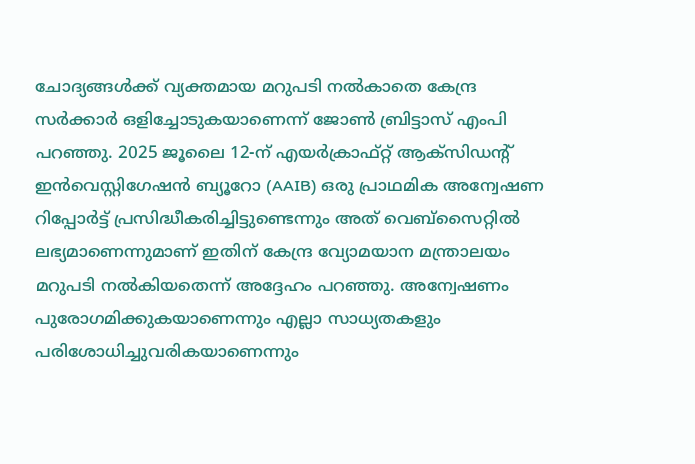ചോദ്യങ്ങൾക്ക് വ്യക്തമായ മറുപടി നൽകാതെ കേന്ദ്ര സർക്കാർ ഒളിച്ചോടുകയാണെന്ന് ജോൺ ബ്രിട്ടാസ് എംപി പറഞ്ഞു. 2025 ജൂലൈ 12-ന് എയർക്രാഫ്റ്റ് ആക്സിഡന്റ് ഇൻവെസ്റ്റിഗേഷൻ ബ്യൂറോ (AAIB) ഒരു പ്രാഥമിക അന്വേഷണ റിപ്പോർട്ട് പ്രസിദ്ധീകരിച്ചിട്ടുണ്ടെന്നും അത് വെബ്സൈറ്റിൽ ലഭ്യമാണെന്നുമാണ് ഇതിന് കേന്ദ്ര വ്യോമയാന മന്ത്രാലയം മറുപടി നൽകിയതെന്ന് അദ്ദേഹം പറഞ്ഞു. അന്വേഷണം പുരോഗമിക്കുകയാണെന്നും എല്ലാ സാധ്യതകളും പരിശോധിച്ചുവരികയാണെന്നും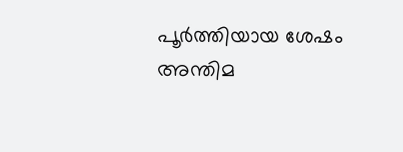പൂർത്തിയായ ശേഷം അന്തിമ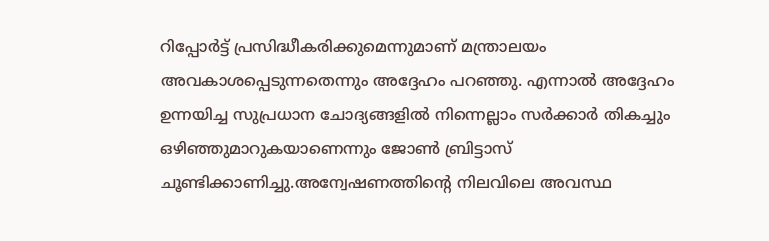റിപ്പോർട്ട് പ്രസിദ്ധീകരിക്കുമെന്നുമാണ് മന്ത്രാലയം അവകാശപ്പെടുന്നതെന്നും അദ്ദേഹം പറഞ്ഞു. എന്നാൽ അദ്ദേഹം ഉന്നയിച്ച സുപ്രധാന ചോദ്യങ്ങളിൽ നിന്നെല്ലാം സർക്കാർ തികച്ചും ഒഴിഞ്ഞുമാറുകയാണെന്നും ജോൺ ബ്രിട്ടാസ് ചൂണ്ടിക്കാണിച്ചു.അന്വേഷണത്തിന്റെ നിലവിലെ അവസ്ഥ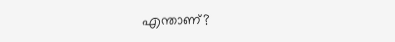എന്താണ്?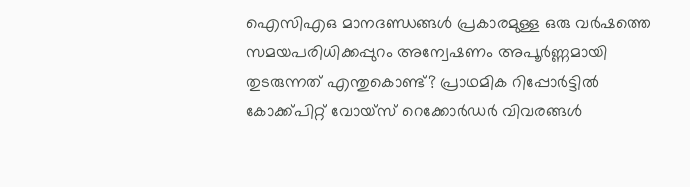ഐസിഎഒ മാനദണ്ഡങ്ങൾ പ്രകാരമുള്ള ഒരു വർഷത്തെ സമയപരിധിക്കപ്പുറം അന്വേഷണം അപൂർണ്ണമായി തുടരുന്നത് എന്തുകൊണ്ട്? പ്രാഥമിക റിപ്പോർട്ടിൽ കോക്ക്പിറ്റ് വോയ്സ് റെക്കോർഡർ വിവരങ്ങൾ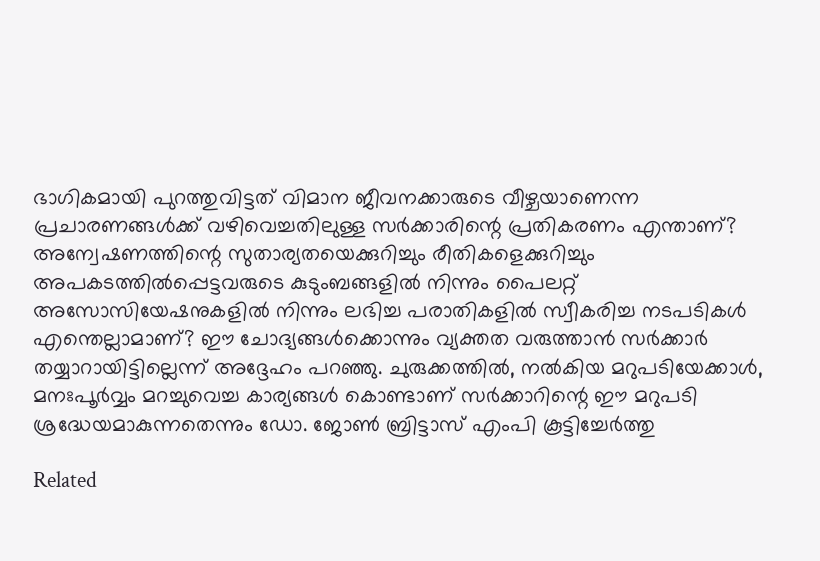ഭാഗികമായി പുറത്തുവിട്ടത് വിമാന ജീവനക്കാരുടെ വീഴ്ചയാണെന്ന പ്രചാരണങ്ങൾക്ക് വഴിവെച്ചതിലുള്ള സർക്കാരിന്റെ പ്രതികരണം എന്താണ്? അന്വേഷണത്തിന്റെ സുതാര്യതയെക്കുറിച്ചും രീതികളെക്കുറിച്ചും അപകടത്തിൽപ്പെട്ടവരുടെ കുടുംബങ്ങളിൽ നിന്നും പൈലറ്റ് അസോസിയേഷനുകളിൽ നിന്നും ലഭിച്ച പരാതികളിൽ സ്വീകരിച്ച നടപടികൾ എന്തെല്ലാമാണ്? ഈ ചോദ്യങ്ങൾക്കൊന്നും വ്യക്തത വരുത്താൻ സർക്കാർ തയ്യാറായിട്ടില്ലെന്ന് അദ്ദേഹം പറഞ്ഞു. ചുരുക്കത്തിൽ, നൽകിയ മറുപടിയേക്കാൾ, മനഃപൂർവ്വം മറച്ചുവെച്ച കാര്യങ്ങൾ കൊണ്ടാണ് സർക്കാറിന്റെ ഈ മറുപടി ശ്രദ്ധേയമാകുന്നതെന്നും ഡോ. ജോൺ ബ്രിട്ടാസ് എംപി കൂട്ടിച്ചേർത്തു

Related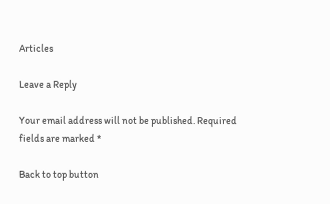Articles

Leave a Reply

Your email address will not be published. Required fields are marked *

Back to top button